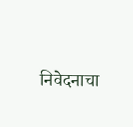निवेदनाचा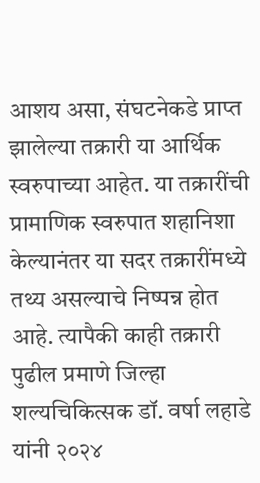आशय असा, संघटनेकडे प्राप्त झालेल्या तक्रारी या आर्थिक स्वरुपाच्या आहेत. या तक्रारींची प्रामाणिक स्वरुपात शहानिशा केल्यानंतर या सदर तक्रारींमध्ये तथ्य असल्याचे निष्पन्न होत आहे. त्यापैकी काही तक्रारी पुढील प्रमाणे जिल्हा शल्यचिकित्सक डॉ. वर्षा लहाडे यांनी २०२४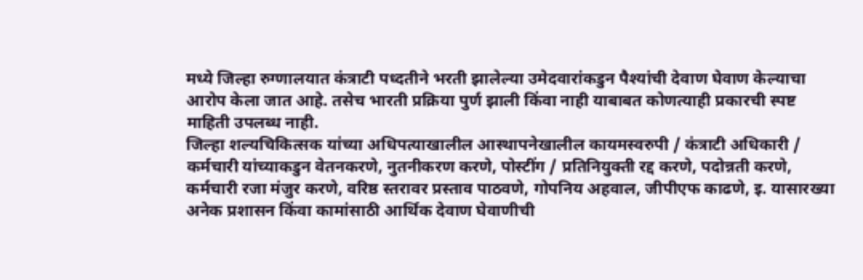मध्ये जिल्हा रुग्णालयात कंत्राटी पध्दतीने भरती झालेल्या उमेदवारांकडुन पैश्यांची देवाण घेवाण केल्याचा आरोप केला जात आहे. तसेच भारती प्रक्रिया पुर्ण झाली किंवा नाही याबाबत कोणत्याही प्रकारची स्पष्ट माहिती उपलब्ध नाही.
जिल्हा शल्यचिकित्सक यांच्या अधिपत्याखालील आस्थापनेखालील कायमस्वरुपी / कंत्राटी अधिकारी / कर्मचारी यांच्याकडुन वेतनकरणे, नुतनीकरण करणे, पोस्टींग / प्रतिनियुक्ती रद्द करणे, पदोन्नती करणे, कर्मचारी रजा मंजुर करणे, वरिष्ठ स्तरावर प्रस्ताव पाठवणे, गोपनिय अहवाल, जीपीएफ काढणे, इ. यासारख्या अनेक प्रशासन किंवा कामांसाठी आर्थिक देवाण घेवाणीची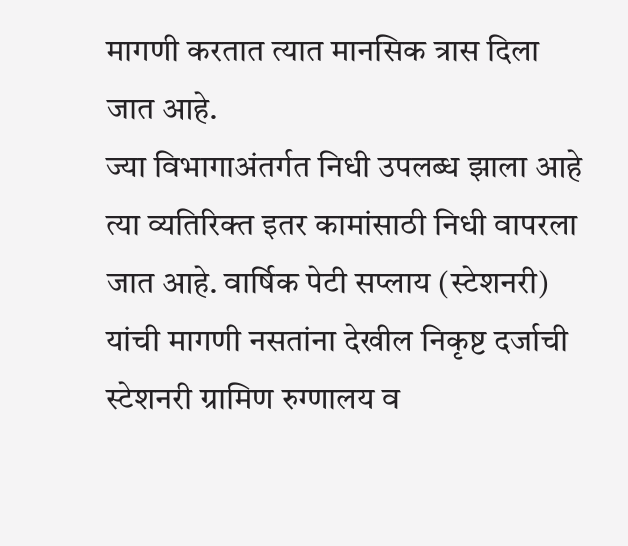मागणी करतात त्यात मानसिक त्रास दिला जात आहे.
ज्या विभागाअंतर्गत निधी उपलब्ध झाला आहे त्या व्यतिरिक्त इतर कामांसाठी निधी वापरला जात आहे. वार्षिक पेटी सप्लाय (स्टेशनरी) यांची मागणी नसतांना देखील निकृष्ट दर्जाची स्टेशनरी ग्रामिण रुग्णालय व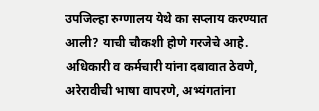उपजिल्हा रुग्णालय येथे का सप्लाय करण्यात आली? याची चौकशी होणे गरजेचे आहे.
अधिकारी व कर्मचारी यांना दबावात ठेवणे, अरेरावीची भाषा वापरणे, अभ्यंगतांना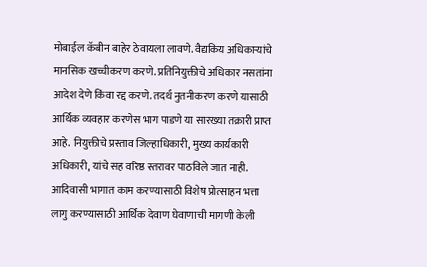मोबाईल कॅबीन बाहेर ठेवायला लावणे. वैद्यकिय अधिकाऱ्यांचे मानसिक खच्चीकरण करणे. प्रतिनियुक्तीचे अधिकार नसतांना आदेश देणे किंवा रद्द करणे. तदर्थ नुतनीकरण करणे यासाठी आर्थिक व्यवहार करणेस भाग पाडणे या सारख्या तक्रारी प्राप्त आहे. नियुक्तीचे प्रस्ताव जिल्हाधिकारी, मुख्य कार्यकारी अधिकारी, यांचे सह वरिष्ठ स्तरावर पाठविले जात नाही.
आदिवासी भागात काम करण्यासाठी विशेष प्रोत्साहन भत्ता लागु करण्यासाठी आर्थिक देवाण घेवाणाची मागणी केली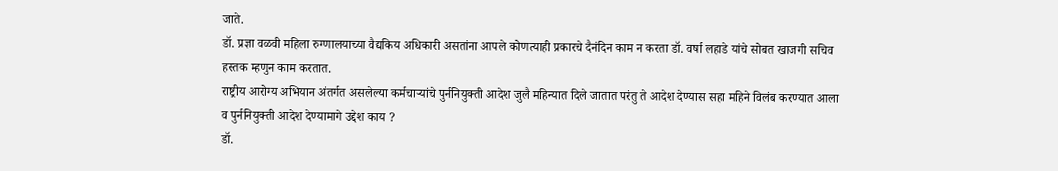जाते.
डॉ. प्रज्ञा वळवी महिला रुग्णालयाच्या वैद्यकिय अधिकारी असतांना आपले कोणत्याही प्रकारचे दैनंदिन काम न करता डॉ. वर्षा लहाडे यांचे सोबत खाजगी सचिव हस्तक म्हणुन काम करतात.
राष्ट्रीय आरोग्य अभियान अंतर्गत असलेल्या कर्मचाऱ्यांचे पुर्ननियुक्ती आदेश जुलै महिन्यात दिले जातात परंतु ते आदेश देण्यास सहा महिने विलंब करण्यात आला व पुर्ननियुक्ती आदेश देण्यामागे उद्देश काय ?
डॉ.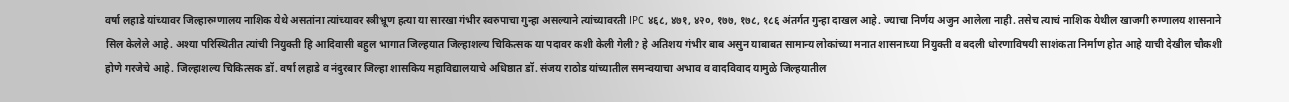वर्षा लहाडे यांच्यावर जिल्हारुग्णालय नाशिक येथे असतांना त्यांच्यावर स्त्रीभ्रूण हत्या या सारखा गंभीर स्वरुपाचा गुन्हा असल्याने त्यांच्यावरती IPC ४६८, ४७१, ४२०, १७७, १७८, १८६ अंतर्गत गुन्हा दाखल आहे. ज्याचा निर्णय अजुन आलेला नाही. तसेच त्याचं नाशिक येथील खाजगी रुग्णालय शासनाने सिल केलेले आहे. अश्या परिस्थितीत त्यांची नियुक्ती हि आदिवासी बहुल भागात जिल्हयात जिल्हाशल्य चिकित्सक या पदावर कशी केली गेली? हे अतिशय गंभीर बाब असुन याबाबत सामान्य लोकांच्या मनात शासनाच्या नियुक्ती व बदली धोरणाविषयी साशंकता निर्माण होत आहे याची देखील चौकशी होणे गरजेचे आहे. जिल्हाशल्य चिकित्सक डॉ. वर्षा लहाडे व नंदुरबार जिल्हा शासकिय महाविद्यालयाचे अधिष्ठात डॉ. संजय राठोड यांच्यातील समन्वयाचा अभाव व वादविवाद यामुळे जिल्हयातील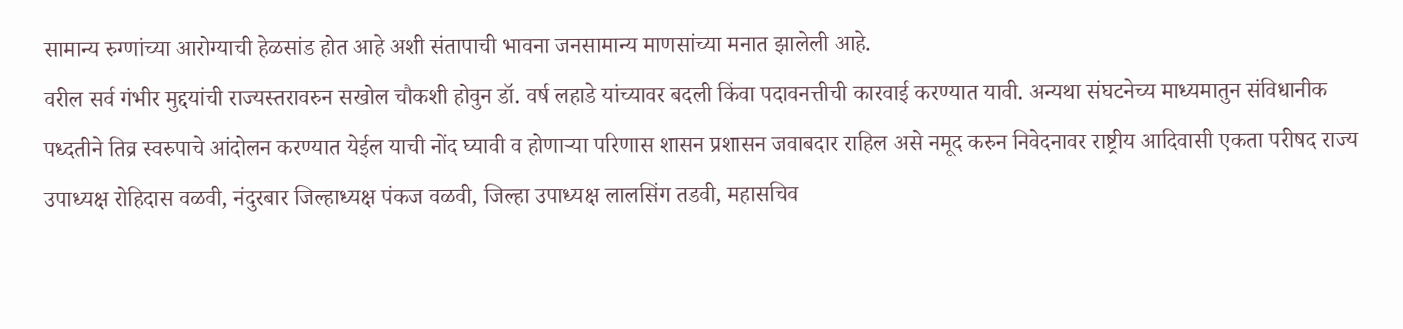सामान्य रुग्णांच्या आरोग्याची हेळसांड होत आहे अशी संतापाची भावना जनसामान्य माणसांच्या मनात झालेली आहे.
वरील सर्व गंभीर मुद्दयांची राज्यस्तरावरुन सखोल चौकशी होवुन डॉ. वर्ष लहाडे यांच्यावर बदली किंवा पदावनत्तीची कारवाई करण्यात यावी. अन्यथा संघटनेच्य माध्यमातुन संविधानीक पध्दतीने तिव्र स्वरुपाचे आंदोलन करण्यात येईल याची नोंद घ्यावी व होणाऱ्या परिणास शासन प्रशासन जवाबदार राहिल असे नमूद करुन निवेदनावर राष्ट्रीय आदिवासी एकता परीषद राज्य उपाध्यक्ष रोहिदास वळवी, नंदुरबार जिल्हाध्यक्ष पंकज वळवी, जिल्हा उपाध्यक्ष लालसिंग तडवी, महासचिव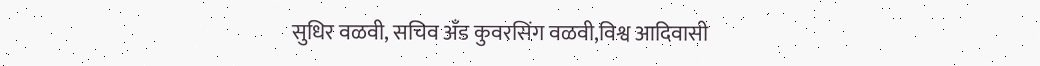सुधिर वळवी, सचिव अँड कुवरसिंग वळवी,विश्व आदिवासी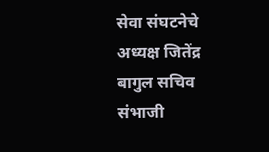सेवा संघटनेचे अध्यक्ष जितेंद्र बागुल सचिव संभाजी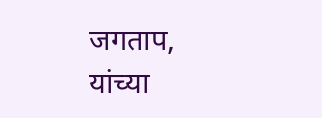जगताप, यांच्या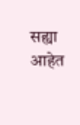सह्या आहेत